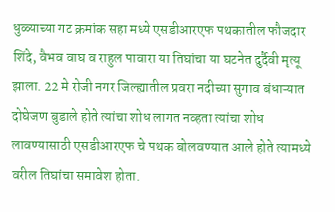धुळ्याच्या गट क्रमांक सहा मध्ये एसडीआरएफ पथकातील फौजदार शिंदे, वैभव वाघ व राहुल पावारा या तिघांचा या घटनेत दुर्दैवी मृत्यू झाला. 22 मे रोजी नगर जिल्ह्यातील प्रवरा नदीच्या सुगाव बंधाऱ्यात दोघेजण बुडाले होते त्यांचा शोध लागत नव्हता त्यांचा शोध लावण्यासाठी एसडीआरएफ चे पथक बोलवण्यात आले होते त्यामध्ये वरील तिघांचा समावेश होता.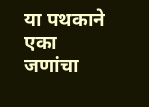या पथकाने एका जणांचा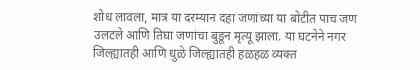शोध लावला, मात्र या दरम्यान दहा जणांच्या या बोटीत पाच जण उलटले आणि तिघा जणांचा बुडून मृत्यू झाला. या घटनेने नगर जिल्ह्यातही आणि धुळे जिल्ह्यातही हळहळ व्यक्त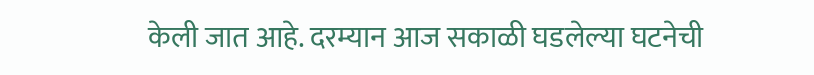केली जात आहे. दरम्यान आज सकाळी घडलेल्या घटनेची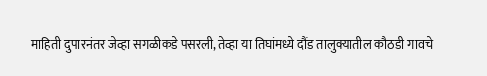माहिती दुपारनंतर जेव्हा सगळीकडे पसरली, तेव्हा या तिघांमध्ये दौंड तालुक्यातील कौठडी गावचे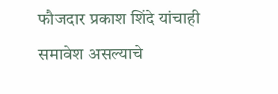फौजदार प्रकाश शिंदे यांचाही समावेश असल्याचे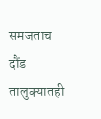समजताच दौंड तालुक्यातही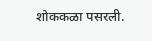शोककळा पसरली.